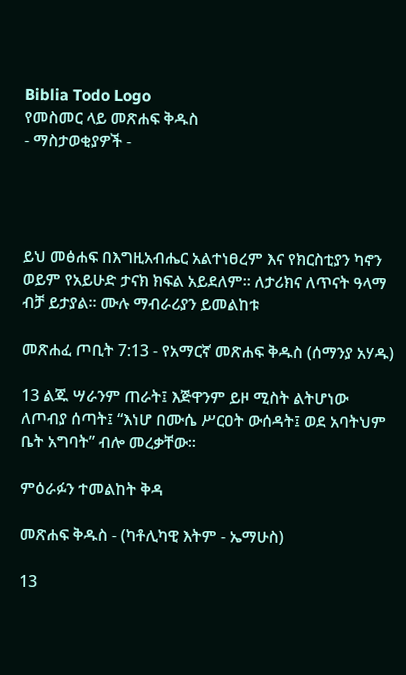Biblia Todo Logo
የመስመር ላይ መጽሐፍ ቅዱስ
- ማስታወቂያዎች -




ይህ መፅሐፍ በእግዚአብሔር አልተነፀረም እና የክርስቲያን ካኖን ወይም የአይሁድ ታናክ ክፍል አይደለም። ለታሪክና ለጥናት ዓላማ ብቻ ይታያል። ሙሉ ማብራሪያን ይመልከቱ

መጽሐፈ ጦቢት 7:13 - የአማርኛ መጽሐፍ ቅዱስ (ሰማንያ አሃዱ)

13 ልጁ ሣራንም ጠራት፤ እጅዋንም ይዞ ሚስት ልትሆነው ለጦብያ ሰጣት፤ “እነሆ በሙሴ ሥርዐት ውሰዳት፤ ወደ አባትህም ቤት አግባት” ብሎ መረቃቸው።

ምዕራፉን ተመልከት ቅዳ

መጽሐፍ ቅዱስ - (ካቶሊካዊ እትም - ኤማሁስ)

13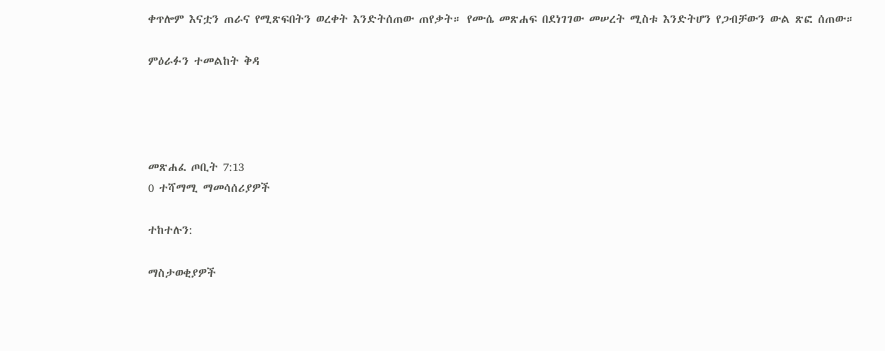ቀጥሎም እናቷን ጠራና የሚጽፍበትን ወረቀት እንድትሰጠው ጠየቃት። የሙሴ መጽሐፍ በደነገገው መሠረት ሚስቱ እንድትሆን የጋብቻውን ውል ጽፎ ሰጠው።

ምዕራፉን ተመልከት ቅዳ




መጽሐፈ ጦቢት 7:13
0 ተሻማሚ ማመሳሰሪያዎች

ተከተሉን:

ማስታወቂያዎች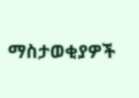ማስታወቂያዎች